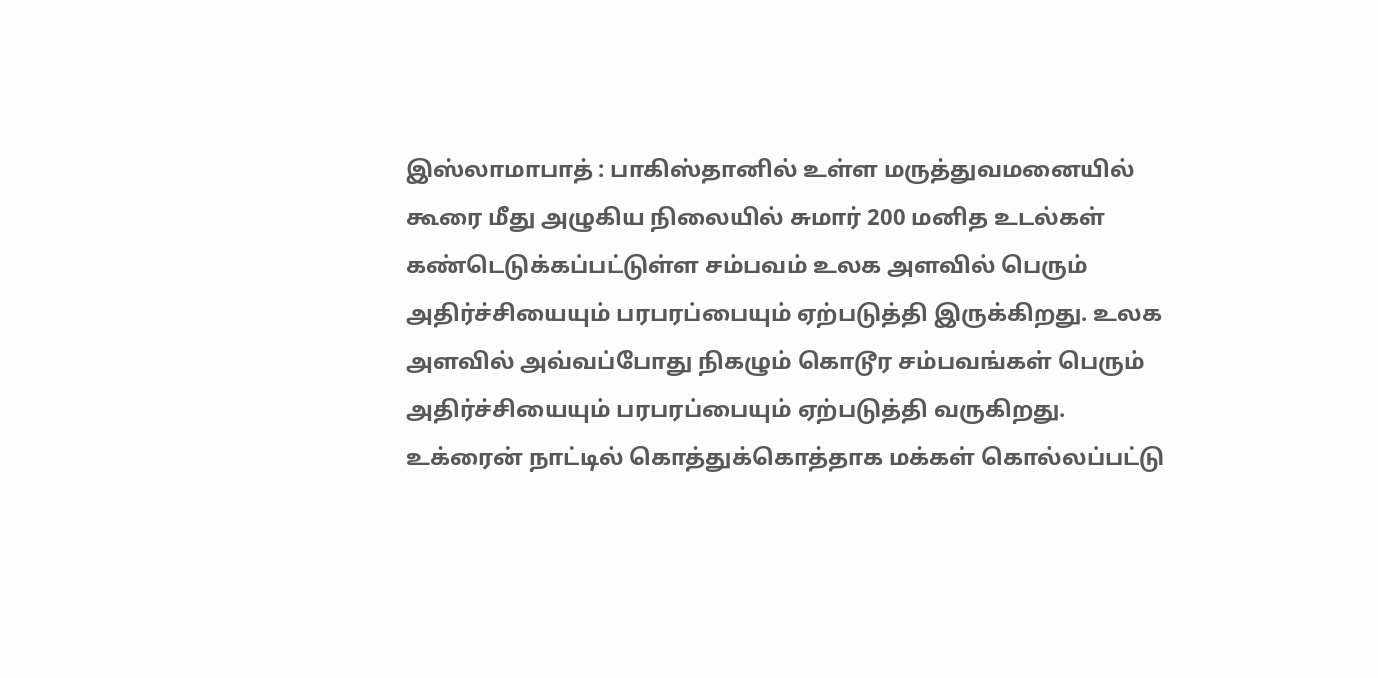இஸ்லாமாபாத் : பாகிஸ்தானில் உள்ள மருத்துவமனையில் கூரை மீது அழுகிய நிலையில் சுமார் 200 மனித உடல்கள் கண்டெடுக்கப்பட்டுள்ள சம்பவம் உலக அளவில் பெரும் அதிர்ச்சியையும் பரபரப்பையும் ஏற்படுத்தி இருக்கிறது. உலக அளவில் அவ்வப்போது நிகழும் கொடூர சம்பவங்கள் பெரும் அதிர்ச்சியையும் பரபரப்பையும் ஏற்படுத்தி வருகிறது. உக்ரைன் நாட்டில் கொத்துக்கொத்தாக மக்கள் கொல்லப்பட்டு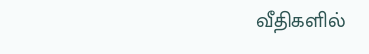வீதிகளில்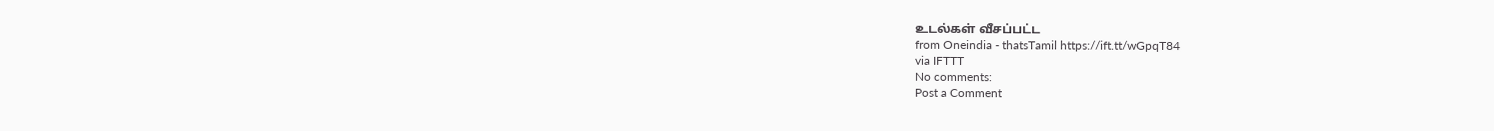உடல்கள் வீசப்பட்ட
from Oneindia - thatsTamil https://ift.tt/wGpqT84
via IFTTT
No comments:
Post a Comment